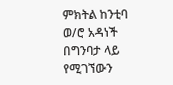ምክትል ከንቲባ ወ/ሮ አዳነች በግንባታ ላይ የሚገኘውን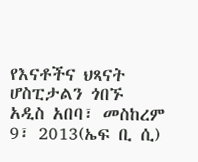የእናቶችና ህጻናት ሆስፒታልን ጎበኙ
አዲስ አበባ፣ መስከረም 9፣ 2013(ኤፍ ቢ ሲ)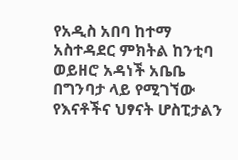የአዲስ አበባ ከተማ አስተዳደር ምክትል ከንቲባ ወይዘሮ አዳነች አቤቤ በግንባታ ላይ የሚገኘው የእናቶችና ህፃናት ሆስፒታልን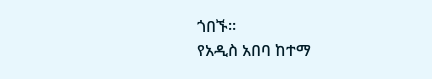ጎበኙ።
የአዲስ አበባ ከተማ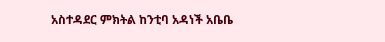አስተዳደር ምክትል ከንቲባ አዳነች አቤቤ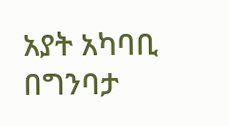አያት አካባቢ በግንባታ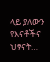ላይ ያለውን የእናቶችና ህፃናት…